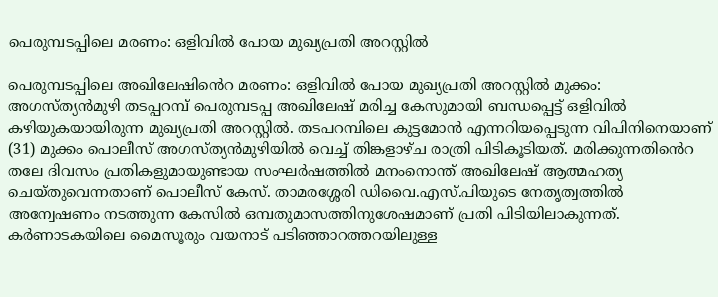പെരുമ്പടപ്പിലെ മരണം: ഒളിവിൽ പോയ മുഖ്യപ്രതി അറസ്റ്റിൽ

പെരുമ്പടപ്പിലെ അഖിലേഷിൻെറ മരണം: ഒളിവിൽ പോയ മുഖ്യപ്രതി അറസ്റ്റിൽ മുക്കം: അഗസ്ത്യൻമുഴി തടപ്പറമ്പ് പെരുമ്പടപ്പ അഖിലേഷ് മരിച്ച കേസുമായി ബന്ധപ്പെട്ട് ഒളിവിൽ കഴിയുകയായിരുന്ന മുഖ്യപ്രതി അറസ്റ്റിൽ. തടപറമ്പിലെ കുട്ടമോൻ എന്നറിയപ്പെടുന്ന വിപിനിനെയാണ് (31) മുക്കം പൊലീസ് അഗസ്ത്യൻമുഴിയിൽ വെച്ച് തിങ്കളാഴ്ച രാത്രി പിടികൂടിയത്. മരിക്കുന്നതിൻെറ തലേ ദിവസം പ്രതികളുമായുണ്ടായ സംഘർഷത്തിൽ മനംനൊന്ത് അഖിലേഷ് ആത്മഹത്യ ചെയ്തുവെന്നതാണ് പൊലീസ് കേസ്. താമരശ്ശേരി ഡിവൈ.എസ്.പിയുടെ നേതൃത്വത്തിൽ അന്വേഷണം നടത്തുന്ന കേസിൽ ഒമ്പതുമാസത്തിനുശേഷമാണ് പ്രതി പിടിയിലാകുന്നത്. കർണാടകയിലെ മൈസൂരും വയനാട് പടിഞ്ഞാറത്തറയിലുള്ള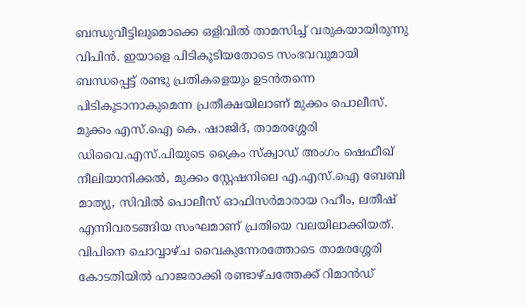ബന്ധുവീട്ടിലുമൊക്കെ ഒളിവിൽ താമസിച്ച് വരുകയായിരുന്നു വിപിൻ. ഇയാളെ പിടികൂടിയതോടെ സംഭവവുമായി ബന്ധപ്പെട്ട് രണ്ടു പ്രതികളെയും ഉടൻതന്നെ പിടികൂടാനാകുമെന്ന പ്രതീക്ഷയിലാണ് മുക്കം പൊലീസ്. മുക്കം എസ്.ഐ കെ. ഷാജിദ്, താമരശ്ശേരി ഡിവൈ.എസ്.പിയുടെ ക്രൈം സ്ക്വാഡ് അംഗം ഷെഫീഖ് നീലിയാനിക്കൽ, മുക്കം സ്റ്റേഷനിലെ എ.എസ്.ഐ ബേബി മാത്യു, സിവിൽ പൊലീസ് ഓഫിസർമാരായ റഹീം, ലതീഷ് എന്നിവരടങ്ങിയ സംഘമാണ് പ്രതിയെ വലയിലാക്കിയത്. വിപിനെ ചൊവ്വാഴ്ച വൈകുന്നേരത്തോടെ താമരശ്ശേരി കോടതിയിൽ ഹാജരാക്കി രണ്ടാഴ്ചത്തേക്ക് റിമാൻഡ്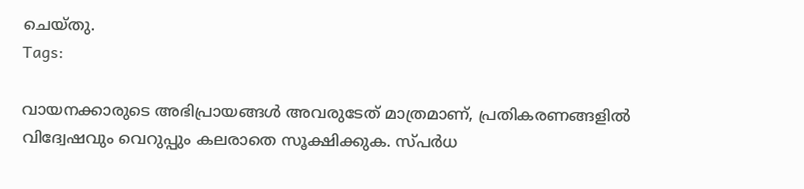ചെയ്തു.
Tags:

വായനക്കാരുടെ അഭിപ്രായങ്ങള്‍ അവരുടേത് മാത്രമാണ്, പ്രതികരണങ്ങളിൽ വിദ്വേഷവും വെറുപ്പും കലരാതെ സൂക്ഷിക്കുക. സ്പർധ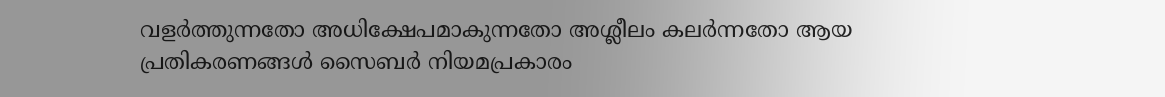വളർത്തുന്നതോ അധിക്ഷേപമാകുന്നതോ അശ്ലീലം കലർന്നതോ ആയ പ്രതികരണങ്ങൾ സൈബർ നിയമപ്രകാരം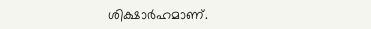ശിക്ഷാർഹമാണ്.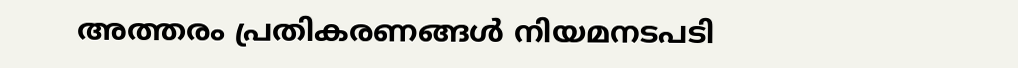അത്തരം പ്രതികരണങ്ങൾ നിയമനടപടി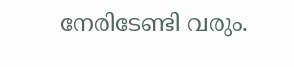നേരിടേണ്ടി വരും.